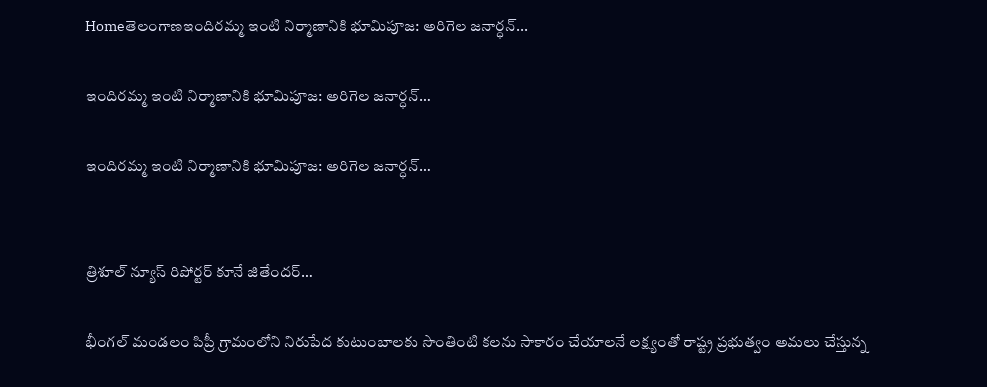Homeతెలంగాణఇందిరమ్మ ఇంటి నిర్మాణానికి భూమిపూజ: అరిగెల జనార్ధన్...

ఇందిరమ్మ ఇంటి నిర్మాణానికి భూమిపూజ: అరిగెల జనార్ధన్…

ఇందిరమ్మ ఇంటి నిర్మాణానికి భూమిపూజ: అరిగెల జనార్ధన్…


త్రిశూల్ న్యూస్ రిపోర్టర్ కూనే జితేందర్…

భీంగల్ మండలం పిప్రీ గ్రామంలోని నిరుపేద కుటుంబాలకు సొంతింటి కలను సాకారం చేయాలనే లక్ష్యంతో రాష్ట్ర ప్రభుత్వం అమలు చేస్తున్న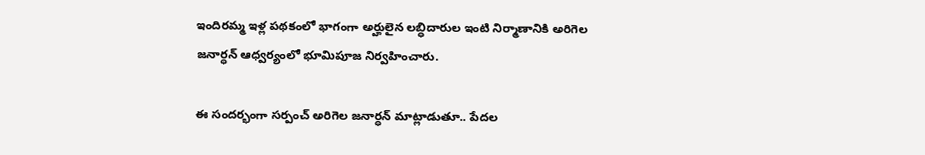ఇందిరమ్మ ఇళ్ల పథకంలో భాగంగా అర్హులైన లబ్ధిదారుల ఇంటి నిర్మాణానికి అరిగెల జనార్ధన్ ఆధ్వర్యంలో భూమిపూజ నిర్వహించారు.

ఈ సందర్భంగా సర్పంచ్ అరిగెల జనార్ధన్ మాట్లాడుతూ.. పేదల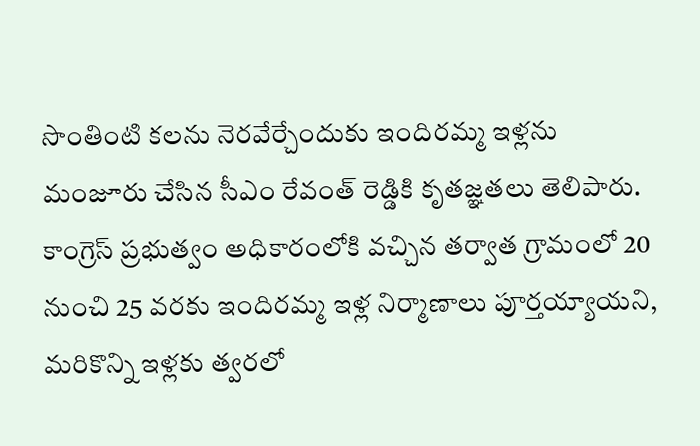సొంతింటి కలను నెరవేర్చేందుకు ఇందిరమ్మ ఇళ్లను మంజూరు చేసిన సీఎం రేవంత్ రెడ్డికి కృతజ్ఞతలు తెలిపారు. కాంగ్రెస్ ప్రభుత్వం అధికారంలోకి వచ్చిన తర్వాత గ్రామంలో 20 నుంచి 25 వరకు ఇందిరమ్మ ఇళ్ల నిర్మాణాలు పూర్తయ్యాయని, మరికొన్ని ఇళ్లకు త్వరలో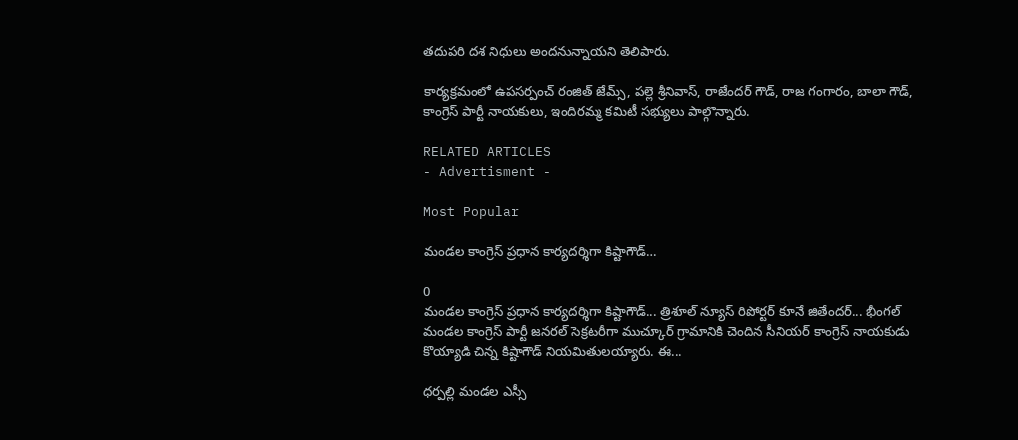తదుపరి దశ నిధులు అందనున్నాయని తెలిపారు.

కార్యక్రమంలో ఉపసర్పంచ్ రంజిత్ జేమ్స్, పల్లె శ్రీనివాస్, రాజేందర్ గౌడ్, రాజ గంగారం, బాలా గౌడ్, కాంగ్రెస్ పార్టీ నాయకులు, ఇందిరమ్మ కమిటీ సభ్యులు పాల్గొన్నారు.

RELATED ARTICLES
- Advertisment -

Most Popular

మండల కాంగ్రెస్ ప్రధాన కార్యదర్శిగా కిష్టాగౌడ్…

0
మండల కాంగ్రెస్ ప్రధాన కార్యదర్శిగా కిష్టాగౌడ్... త్రిశూల్ న్యూస్ రిపోర్టర్ కూనే జితేందర్... భీంగల్ మండల కాంగ్రెస్ పార్టీ జనరల్ సెక్రటరీగా ముచ్కూర్ గ్రామానికి చెందిన సీనియర్ కాంగ్రెస్ నాయకుడు కొయ్యాడి చిన్న కిష్టాగౌడ్ నియమితులయ్యారు. ఈ...

ధర్పల్లి మండల ఎస్సీ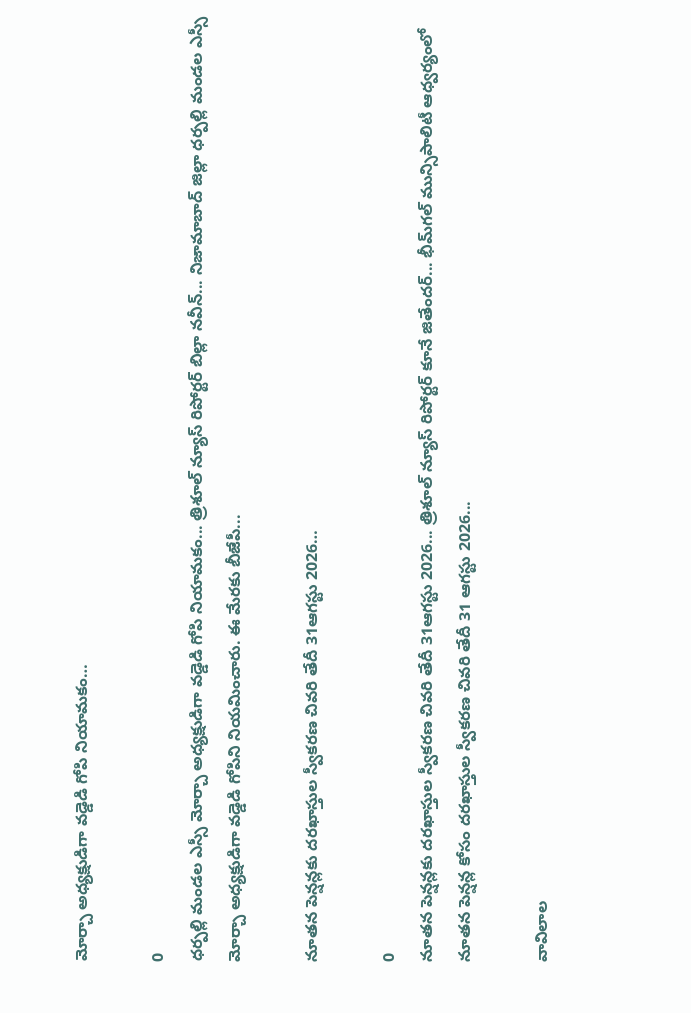మోర్చా అధ్యక్షుడిగా వడ్డెడి గోపి నియామకం…

0
ధర్పల్లి మండల ఎస్సీ మోర్చా అధ్యక్షుడిగా వడ్డెడి గోపి నియామకం... త్రిశూల్ న్యూస్ రిపోర్టర్ బిల్లా నవీన్... నిజామాబాద్ జిల్లా ధర్పల్లి మండల ఎస్సీ మోర్చా అధ్యక్షుడిగా వడ్డెడి గోపిని నియమించారు. ఈ మేరకు బీజేపీ...

నూతన పెన్షన్లకు దరఖాస్తుల స్వీకరణ చివరి తేదీ 31ఆగస్టు 2026…

0
నూతన పెన్షన్లకు దరఖాస్తుల స్వీకరణ చివరి తేదీ 31ఆగస్టు 2026... త్రిశూల్ న్యూస్ రిపోర్టర్ కూనే జితేందర్... భీమ్‌గల్ మున్సిపాలిటీ ఆధ్వర్యంలో నూతన పెన్షన్ల కోసం దరఖాస్తుల స్వీకరణ చివరి తేదీ 31 ఆగస్టు 2026...

వావిలాల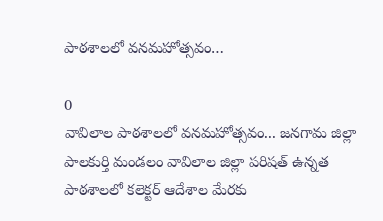పాఠశాలలో వనమహోత్సవం…

0
వావిలాల పాఠశాలలో వనమహోత్సవం... జనగామ జిల్లా పాలకుర్తి మండలం వావిలాల జిల్లా పరిషత్ ఉన్నత పాఠశాలలో కలెక్టర్ ఆదేశాల మేరకు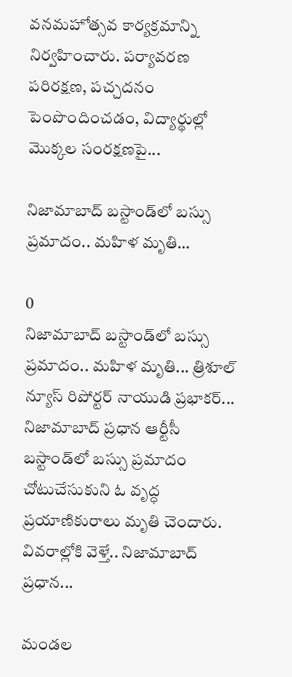వనమహోత్సవ కార్యక్రమాన్ని నిర్వహించారు. పర్యావరణ పరిరక్షణ, పచ్చదనం పెంపొందించడం, విద్యార్థుల్లో మొక్కల సంరక్షణపై...

నిజామాబాద్ బస్టాండ్‌లో బస్సు ప్రమాదం.. మహిళ మృతి…

0
నిజామాబాద్ బస్టాండ్‌లో బస్సు ప్రమాదం.. మహిళ మృతి... త్రిశూల్ న్యూస్ రిపోర్టర్ నాయుడి ప్రభాకర్... నిజామాబాద్ ప్రధాన ఆర్టీసీ బస్టాండ్‌లో బస్సు ప్రమాదం చోటుచేసుకుని ఓ వృద్ధ ప్రయాణికురాలు మృతి చెందారు. వివరాల్లోకి వెళ్తే.. నిజామాబాద్ ప్రధాన...

మండల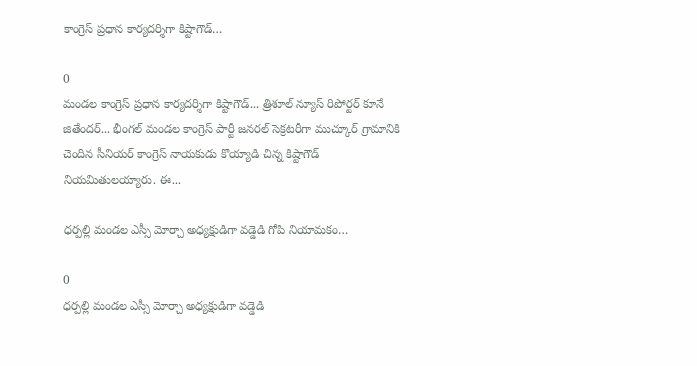కాంగ్రెస్ ప్రధాన కార్యదర్శిగా కిష్టాగౌడ్…

0
మండల కాంగ్రెస్ ప్రధాన కార్యదర్శిగా కిష్టాగౌడ్... త్రిశూల్ న్యూస్ రిపోర్టర్ కూనే జితేందర్... భీంగల్ మండల కాంగ్రెస్ పార్టీ జనరల్ సెక్రటరీగా ముచ్కూర్ గ్రామానికి చెందిన సీనియర్ కాంగ్రెస్ నాయకుడు కొయ్యాడి చిన్న కిష్టాగౌడ్ నియమితులయ్యారు. ఈ...

ధర్పల్లి మండల ఎస్సీ మోర్చా అధ్యక్షుడిగా వడ్డెడి గోపి నియామకం…

0
ధర్పల్లి మండల ఎస్సీ మోర్చా అధ్యక్షుడిగా వడ్డెడి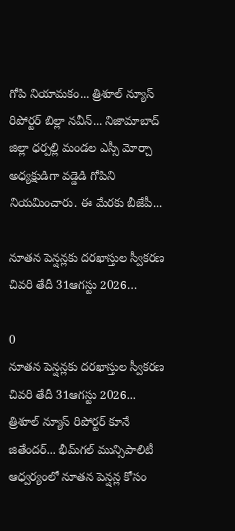గోపి నియామకం... త్రిశూల్ న్యూస్ రిపోర్టర్ బిల్లా నవీన్... నిజామాబాద్ జిల్లా ధర్పల్లి మండల ఎస్సీ మోర్చా అధ్యక్షుడిగా వడ్డెడి గోపిని నియమించారు. ఈ మేరకు బీజేపీ...

నూతన పెన్షన్లకు దరఖాస్తుల స్వీకరణ చివరి తేదీ 31ఆగస్టు 2026…

0
నూతన పెన్షన్లకు దరఖాస్తుల స్వీకరణ చివరి తేదీ 31ఆగస్టు 2026... త్రిశూల్ న్యూస్ రిపోర్టర్ కూనే జితేందర్... భీమ్‌గల్ మున్సిపాలిటీ ఆధ్వర్యంలో నూతన పెన్షన్ల కోసం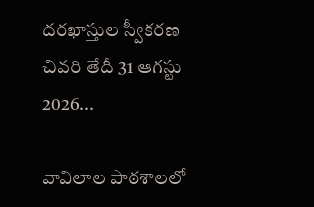దరఖాస్తుల స్వీకరణ చివరి తేదీ 31 ఆగస్టు 2026...

వావిలాల పాఠశాలలో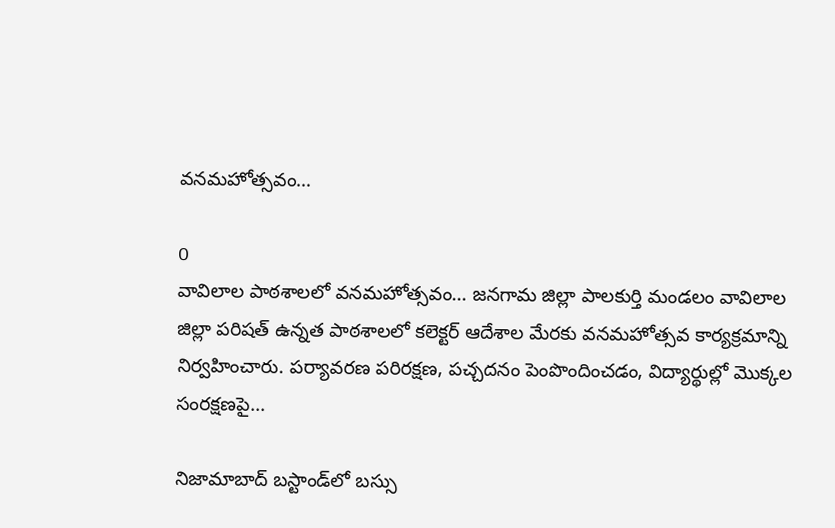వనమహోత్సవం…

0
వావిలాల పాఠశాలలో వనమహోత్సవం... జనగామ జిల్లా పాలకుర్తి మండలం వావిలాల జిల్లా పరిషత్ ఉన్నత పాఠశాలలో కలెక్టర్ ఆదేశాల మేరకు వనమహోత్సవ కార్యక్రమాన్ని నిర్వహించారు. పర్యావరణ పరిరక్షణ, పచ్చదనం పెంపొందించడం, విద్యార్థుల్లో మొక్కల సంరక్షణపై...

నిజామాబాద్ బస్టాండ్‌లో బస్సు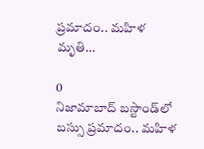ప్రమాదం.. మహిళ మృతి…

0
నిజామాబాద్ బస్టాండ్‌లో బస్సు ప్రమాదం.. మహిళ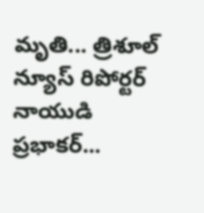మృతి... త్రిశూల్ న్యూస్ రిపోర్టర్ నాయుడి ప్రభాకర్...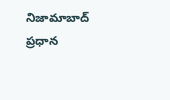నిజామాబాద్ ప్రధాన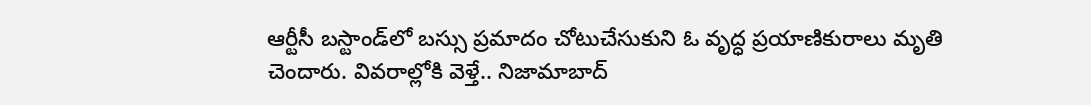ఆర్టీసీ బస్టాండ్‌లో బస్సు ప్రమాదం చోటుచేసుకుని ఓ వృద్ధ ప్రయాణికురాలు మృతి చెందారు. వివరాల్లోకి వెళ్తే.. నిజామాబాద్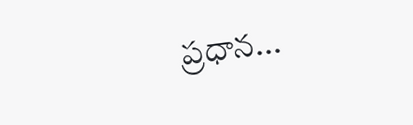ప్రధాన...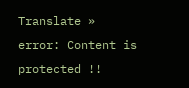Translate »
error: Content is protected !!